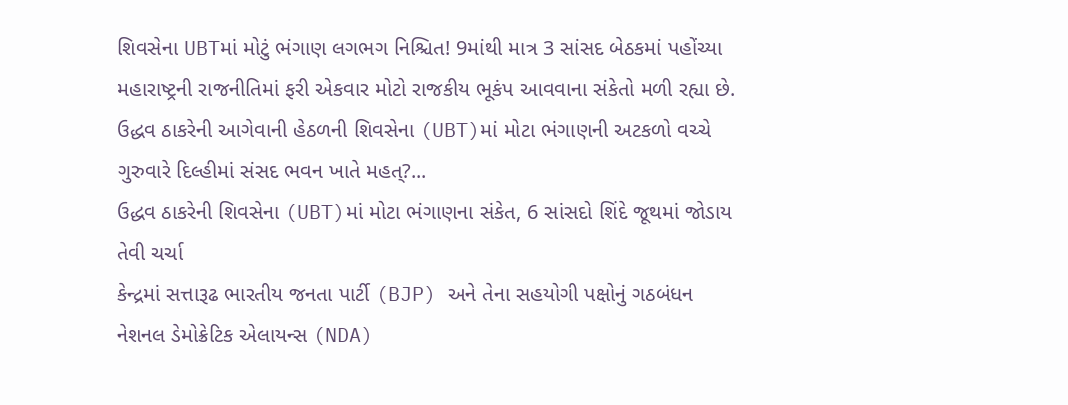શિવસેના UBTમાં મોટું ભંગાણ લગભગ નિશ્ચિત! 9માંથી માત્ર 3 સાંસદ બેઠકમાં પહોંચ્યા
મહારાષ્ટ્રની રાજનીતિમાં ફરી એકવાર મોટો રાજકીય ભૂકંપ આવવાના સંકેતો મળી રહ્યા છે. ઉદ્ધવ ઠાકરેની આગેવાની હેઠળની શિવસેના (UBT)માં મોટા ભંગાણની અટકળો વચ્ચે ગુરુવારે દિલ્હીમાં સંસદ ભવન ખાતે મહત્?...
ઉદ્ધવ ઠાકરેની શિવસેના (UBT)માં મોટા ભંગાણના સંકેત, 6 સાંસદો શિંદે જૂથમાં જોડાય તેવી ચર્ચા
કેન્દ્રમાં સત્તારૂઢ ભારતીય જનતા પાર્ટી (BJP) અને તેના સહયોગી પક્ષોનું ગઠબંધન નેશનલ ડેમોક્રેટિક એલાયન્સ (NDA)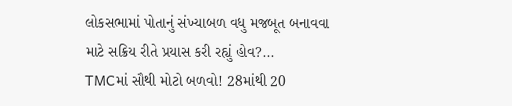લોકસભામાં પોતાનું સંખ્યાબળ વધુ મજબૂત બનાવવા માટે સક્રિય રીતે પ્રયાસ કરી રહ્યું હોવ?...
TMCમાં સૌથી મોટો બળવો! 28માંથી 20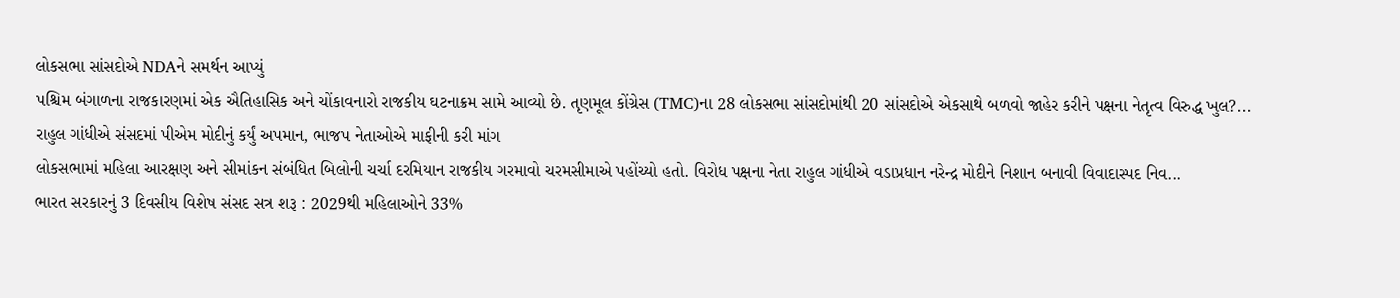લોકસભા સાંસદોએ NDAને સમર્થન આપ્યું
પશ્ચિમ બંગાળના રાજકારણમાં એક ઐતિહાસિક અને ચોંકાવનારો રાજકીય ઘટનાક્રમ સામે આવ્યો છે. તૃણમૂલ કોંગ્રેસ (TMC)ના 28 લોકસભા સાંસદોમાંથી 20 સાંસદોએ એકસાથે બળવો જાહેર કરીને પક્ષના નેતૃત્વ વિરુદ્ધ ખુલ?...
રાહુલ ગાંધીએ સંસદમાં પીએમ મોદીનું કર્યું અપમાન, ભાજપ નેતાઓએ માફીની કરી માંગ
લોકસભામાં મહિલા આરક્ષણ અને સીમાંકન સંબંધિત બિલોની ચર્ચા દરમિયાન રાજકીય ગરમાવો ચરમસીમાએ પહોંચ્યો હતો. વિરોધ પક્ષના નેતા રાહુલ ગાંધીએ વડાપ્રધાન નરેન્દ્ર મોદીને નિશાન બનાવી વિવાદાસ્પદ નિવ...
ભારત સરકારનું 3 દિવસીય વિશેષ સંસદ સત્ર શરૂ : 2029થી મહિલાઓને 33%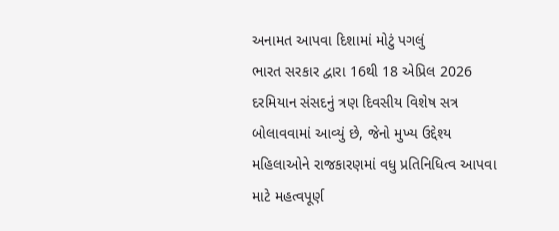અનામત આપવા દિશામાં મોટું પગલું
ભારત સરકાર દ્વારા 16થી 18 એપ્રિલ 2026 દરમિયાન સંસદનું ત્રણ દિવસીય વિશેષ સત્ર બોલાવવામાં આવ્યું છે, જેનો મુખ્ય ઉદ્દેશ્ય મહિલાઓને રાજકારણમાં વધુ પ્રતિનિધિત્વ આપવા માટે મહત્વપૂર્ણ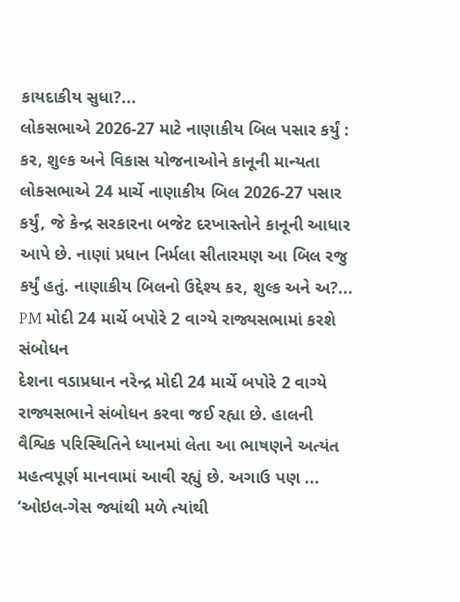કાયદાકીય સુધા?...
લોકસભાએ 2026-27 માટે નાણાકીય બિલ પસાર કર્યું : કર, શુલ્ક અને વિકાસ યોજનાઓને કાનૂની માન્યતા
લોકસભાએ 24 માર્ચે નાણાકીય બિલ 2026-27 પસાર કર્યું, જે કેન્દ્ર સરકારના બજેટ દરખાસ્તોને કાનૂની આધાર આપે છે. નાણાં પ્રધાન નિર્મલા સીતારમણ આ બિલ રજુ કર્યું હતું. નાણાકીય બિલનો ઉદ્દેશ્ય કર, શુલ્ક અને અ?...
PM મોદી 24 માર્ચે બપોરે 2 વાગ્યે રાજ્યસભામાં કરશે સંબોધન
દેશના વડાપ્રધાન નરેન્દ્ર મોદી 24 માર્ચે બપોરે 2 વાગ્યે રાજ્યસભાને સંબોધન કરવા જઈ રહ્યા છે. હાલની વૈશ્વિક પરિસ્થિતિને ધ્યાનમાં લેતા આ ભાષણને અત્યંત મહત્વપૂર્ણ માનવામાં આવી રહ્યું છે. અગાઉ પણ ...
‘ઓઇલ-ગેસ જ્યાંથી મળે ત્યાંથી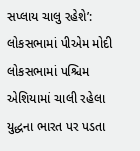સપ્લાય ચાલુ રહેશે’: લોકસભામાં પીએમ મોદી
લોકસભામાં પશ્ચિમ એશિયામાં ચાલી રહેલા યુદ્ધના ભારત પર પડતા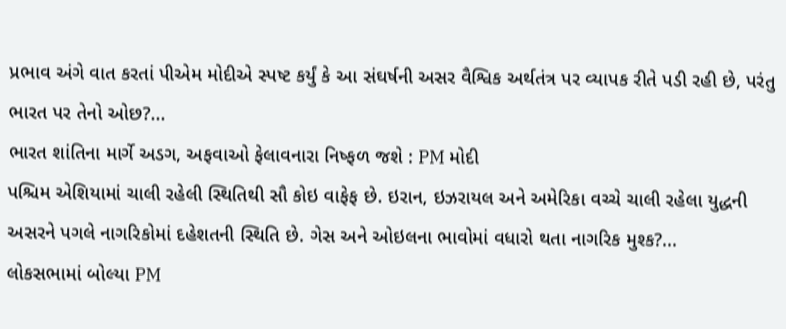પ્રભાવ અંગે વાત કરતાં પીએમ મોદીએ સ્પષ્ટ કર્યું કે આ સંઘર્ષની અસર વૈશ્વિક અર્થતંત્ર પર વ્યાપક રીતે પડી રહી છે, પરંતુ ભારત પર તેનો ઓછ?...
ભારત શાંતિના માર્ગે અડગ, અફવાઓ ફેલાવનારા નિષ્ફળ જશે : PM મોદી
પશ્ચિમ એશિયામાં ચાલી રહેલી સ્થિતિથી સૌ કોઇ વાફેફ છે. ઇરાન, ઇઝરાયલ અને અમેરિકા વચ્ચે ચાલી રહેલા યુદ્ધની અસરને પગલે નાગરિકોમાં દહેશતની સ્થિતિ છે. ગેસ અને ઓઇલના ભાવોમાં વધારો થતા નાગરિક મુશ્ક?...
લોકસભામાં બોલ્યા PM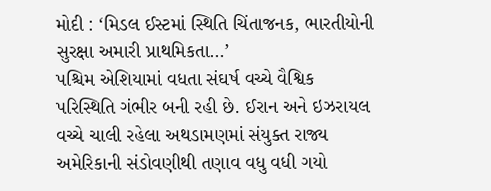મોદી : ‘મિડલ ઈસ્ટમાં સ્થિતિ ચિંતાજનક, ભારતીયોની સુરક્ષા અમારી પ્રાથમિકતા…’
પશ્ચિમ એશિયામાં વધતા સંઘર્ષ વચ્ચે વૈશ્વિક પરિસ્થિતિ ગંભીર બની રહી છે. ઈરાન અને ઇઝરાયલ વચ્ચે ચાલી રહેલા અથડામણમાં સંયુક્ત રાજ્ય અમેરિકાની સંડોવણીથી તણાવ વધુ વધી ગયો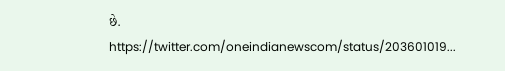છે. https://twitter.com/oneindianewscom/status/203601019...